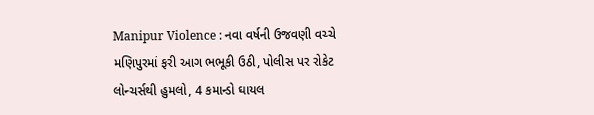Manipur Violence : નવા વર્ષની ઉજવણી વચ્ચે મણિપુરમાં ફરી આગ ભભૂકી ઉઠી, પોલીસ પર રોકેટ લોન્ચર્સથી હુમલો, 4 કમાન્ડો ઘાયલ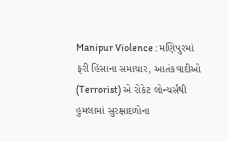Manipur Violence : મણિપુરમાં ફરી હિંસાના સમાચાર, આતંકવાદીઓ (Terrorist) એ રોકેટ લોન્ચર્સથી હુમલામાં સુરક્ષાદળોના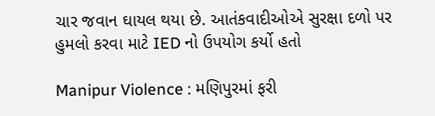ચાર જવાન ઘાયલ થયા છે. આતંકવાદીઓએ સુરક્ષા દળો પર હુમલો કરવા માટે IED નો ઉપયોગ કર્યો હતો

Manipur Violence : મણિપુરમાં ફરી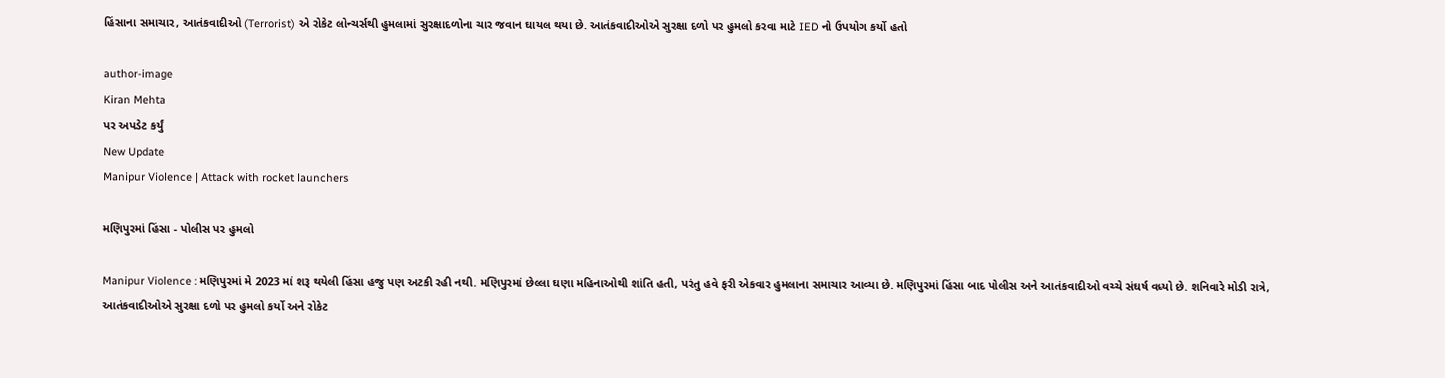હિંસાના સમાચાર, આતંકવાદીઓ (Terrorist) એ રોકેટ લોન્ચર્સથી હુમલામાં સુરક્ષાદળોના ચાર જવાન ઘાયલ થયા છે. આતંકવાદીઓએ સુરક્ષા દળો પર હુમલો કરવા માટે IED નો ઉપયોગ કર્યો હતો

author-image
Kiran Mehta
પર અપડેટ કર્યું
New Update
Manipur Violence | Attack with rocket launchers

મણિપુરમાં હિંસા - પોલીસ પર હુમલો

Manipur Violence : મણિપુરમાં મે 2023 માં શરૂ થયેલી હિંસા હજુ પણ અટકી રહી નથી. મણિપુરમાં છેલ્લા ઘણા મહિનાઓથી શાંતિ હતી, પરંતુ હવે ફરી એકવાર હુમલાના સમાચાર આવ્યા છે. મણિપુરમાં હિંસા બાદ પોલીસ અને આતંકવાદીઓ વચ્ચે સંઘર્ષ વધ્યો છે. શનિવારે મોડી રાત્રે, આતંકવાદીઓએ સુરક્ષા દળો પર હુમલો કર્યો અને રોકેટ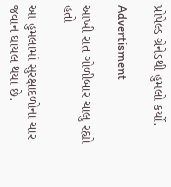પ્રોપેલ્ડ ગ્રેનેડથી હુમલો કર્યો.

Advertisment

આખી રાત ગોળીબાર ચાલુ રહ્યો હતો

આ હુમલામાં સુરક્ષાદળોના ચાર જવાન ઘાયલ થયા છે.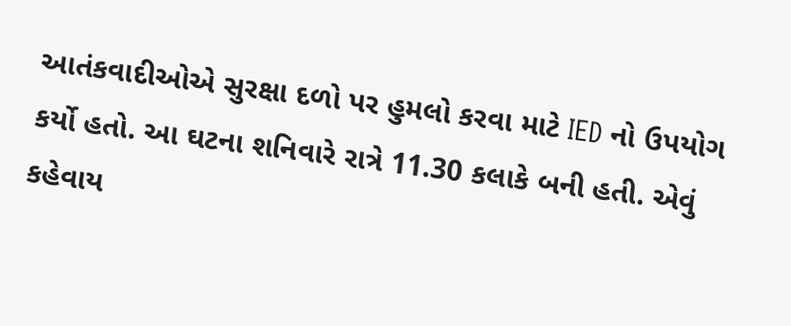આતંકવાદીઓએ સુરક્ષા દળો પર હુમલો કરવા માટે IED નો ઉપયોગ કર્યો હતો. આ ઘટના શનિવારે રાત્રે 11.30 કલાકે બની હતી. એવું કહેવાય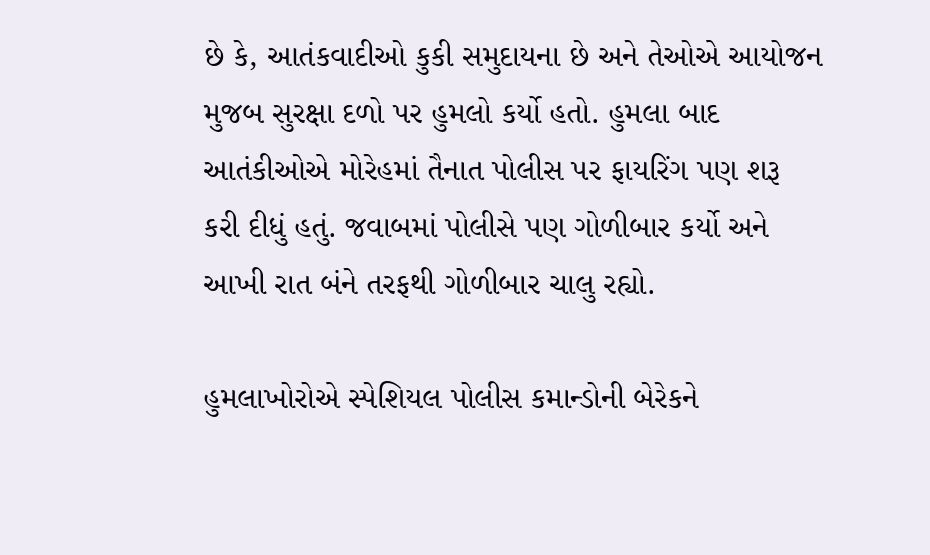છે કે, આતંકવાદીઓ કુકી સમુદાયના છે અને તેઓએ આયોજન મુજબ સુરક્ષા દળો પર હુમલો કર્યો હતો. હુમલા બાદ આતંકીઓએ મોરેહમાં તૈનાત પોલીસ પર ફાયરિંગ પણ શરૂ કરી દીધું હતું. જવાબમાં પોલીસે પણ ગોળીબાર કર્યો અને આખી રાત બંને તરફથી ગોળીબાર ચાલુ રહ્યો.

હુમલાખોરોએ સ્પેશિયલ પોલીસ કમાન્ડોની બેરેકને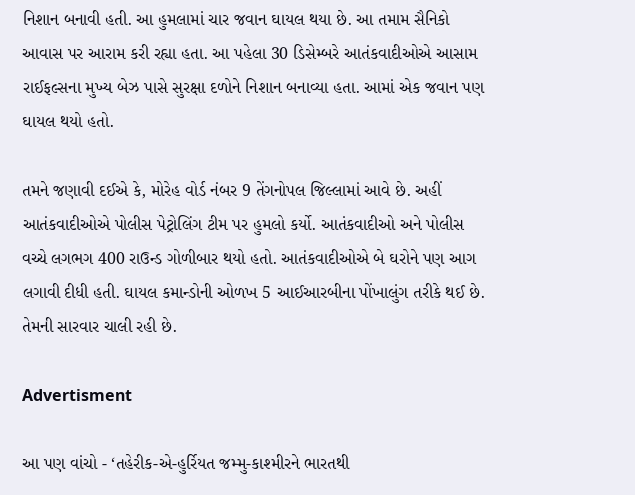નિશાન બનાવી હતી. આ હુમલામાં ચાર જવાન ઘાયલ થયા છે. આ તમામ સૈનિકો આવાસ પર આરામ કરી રહ્યા હતા. આ પહેલા 30 ડિસેમ્બરે આતંકવાદીઓએ આસામ રાઈફલ્સના મુખ્ય બેઝ પાસે સુરક્ષા દળોને નિશાન બનાવ્યા હતા. આમાં એક જવાન પણ ઘાયલ થયો હતો.

તમને જણાવી દઈએ કે, મોરેહ વોર્ડ નંબર 9 તેંગનોપલ જિલ્લામાં આવે છે. અહીં આતંકવાદીઓએ પોલીસ પેટ્રોલિંગ ટીમ પર હુમલો કર્યો. આતંકવાદીઓ અને પોલીસ વચ્ચે લગભગ 400 રાઉન્ડ ગોળીબાર થયો હતો. આતંકવાદીઓએ બે ઘરોને પણ આગ લગાવી દીધી હતી. ઘાયલ કમાન્ડોની ઓળખ 5 આઈઆરબીના પોંખાલુંગ તરીકે થઈ છે. તેમની સારવાર ચાલી રહી છે.

Advertisment

આ પણ વાંચો - ‘તહેરીક-એ-હુર્રિયત જમ્મુ-કાશ્મીરને ભારતથી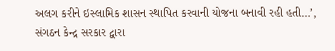અલગ કરીને ઇસ્લામિક શાસન સ્થાપિત કરવાની યોજના બનાવી રહી હતી…’, સંગઠન કેન્દ્ર સરકાર દ્વારા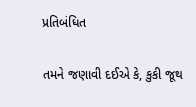પ્રતિબંધિત

તમને જણાવી દઈએ કે, કુકી જૂથ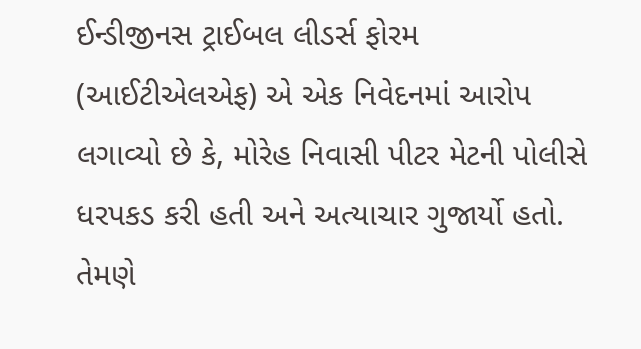ઈન્ડીજીનસ ટ્રાઈબલ લીડર્સ ફોરમ (આઈટીએલએફ) એ એક નિવેદનમાં આરોપ લગાવ્યો છે કે, મોરેહ નિવાસી પીટર મેટની પોલીસે ધરપકડ કરી હતી અને અત્યાચાર ગુજાર્યો હતો. તેમણે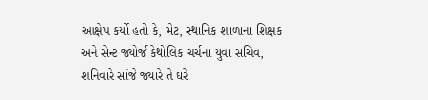આક્ષેપ કર્યો હતો કે, મેટ, સ્થાનિક શાળાના શિક્ષક અને સેન્ટ જ્યોર્જ કેથોલિક ચર્ચના યુવા સચિવ, શનિવારે સાંજે જ્યારે તે ઘરે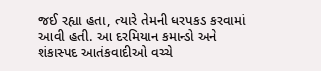જઈ રહ્યા હતા, ત્યારે તેમની ધરપકડ કરવામાં આવી હતી. આ દરમિયાન કમાન્ડો અને શંકાસ્પદ આતંકવાદીઓ વચ્ચે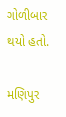ગોળીબાર થયો હતો.

મણિપુર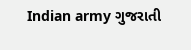Indian army ગુજરાતી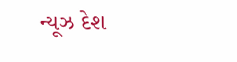ન્યૂઝ દેશ